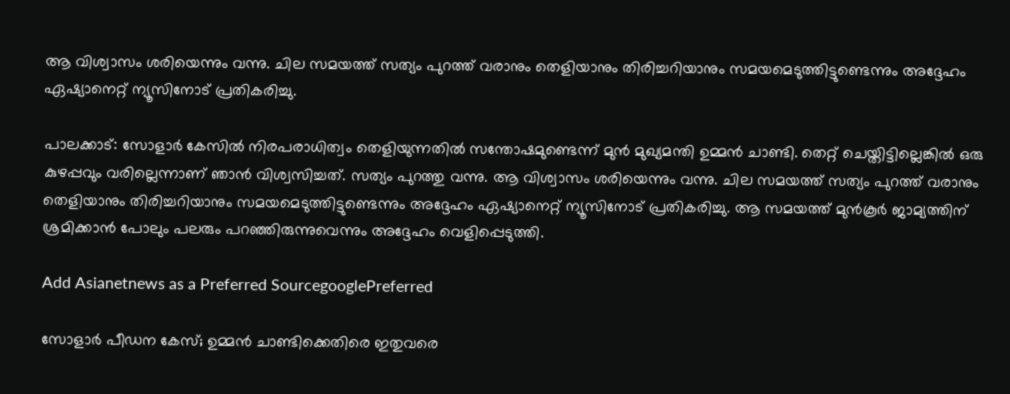ആ വിശ്വാസം ശരിയെന്നും വന്നു. ചില സമയത്ത് സത്യം പുറത്ത് വരാനും തെളിയാനും തിരിച്ചറിയാനും സമയമെടുത്തിട്ടുണ്ടെന്നും അദ്ദേഹം ഏഷ്യാനെറ്റ് ന്യൂസിനോട് പ്രതികരിച്ചു.

പാലക്കാട്: സോളാർ കേസിൽ നിരപരാധിത്വം തെളിയുന്നതിൽ സന്തോഷമുണ്ടെന്ന് മുൻ മുഖ്യമന്തി ഉമ്മൻ ചാണ്ടി. തെറ്റ് ചെയ്തിട്ടില്ലെങ്കിൽ ഒരു കുഴപ്പവും വരില്ലെന്നാണ് ഞാൻ വിശ്വസിച്ചത്. സത്യം പുറത്തു വന്നു. ആ വിശ്വാസം ശരിയെന്നും വന്നു. ചില സമയത്ത് സത്യം പുറത്ത് വരാനും തെളിയാനും തിരിച്ചറിയാനും സമയമെടുത്തിട്ടുണ്ടെന്നും അദ്ദേഹം ഏഷ്യാനെറ്റ് ന്യൂസിനോട് പ്രതികരിച്ചു. ആ സമയത്ത് മുൻകൂർ ജാമ്യത്തിന് ശ്രമിക്കാൻ പോലും പലരും പറഞ്ഞിരുന്നുവെന്നും അദ്ദേഹം വെളിപ്പെടുത്തി.

Add Asianetnews as a Preferred SourcegooglePreferred

സോളാർ പീഡന കേസ്; ഉമ്മൻ ചാണ്ടിക്കെതിരെ ഇതുവരെ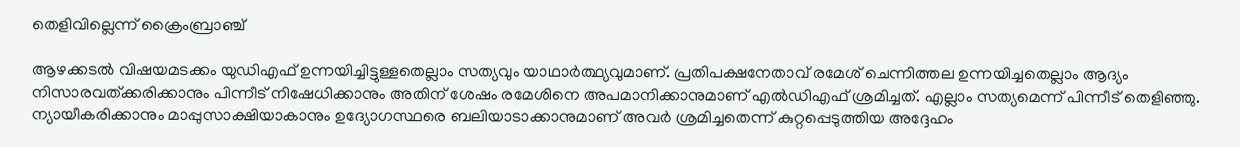തെളിവില്ലെന്ന് ക്രൈംബ്രാഞ്ച്

ആഴക്കടൽ വിഷയമടക്കം യുഡിഎഫ് ഉന്നയിച്ചിട്ടുള്ളതെല്ലാം സത്യവും യാഥാർത്ഥ്യവുമാണ്. പ്രതിപക്ഷനേതാവ് രമേശ് ചെന്നിത്തല ഉന്നയിച്ചതെല്ലാം ആദ്യം നിസാരവത്ക്കരിക്കാനും പിന്നീട് നിഷേധിക്കാനും അതിന് ശേഷം രമേശിനെ അപമാനിക്കാനുമാണ് എൽഡിഎഫ് ശ്രമിച്ചത്. എല്ലാം സത്യമെന്ന് പിന്നീട് തെളിഞ്ഞു. ന്യായീകരിക്കാനും മാപ്പുസാക്ഷിയാകാനും ഉദ്യോഗസ്ഥരെ ബലിയാടാക്കാനുമാണ് അവർ ശ്രമിച്ചതെന്ന് കുറ്റപ്പെടുത്തിയ അദ്ദേഹം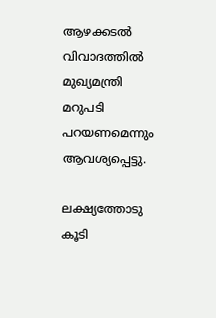ആഴക്കടൽ വിവാദത്തിൽ മുഖ്യമന്ത്രി മറുപടി പറയണമെന്നും ആവശ്യപ്പെട്ടു.

ലക്ഷ്യത്തോടു കൂടി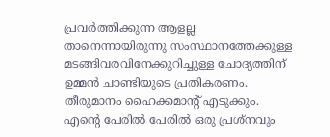പ്രവർത്തിക്കുന്ന ആളല്ല താനെന്നായിരുന്നു സംസ്ഥാനത്തേക്കുള്ള മടങ്ങിവരവിനേക്കുറിച്ചുള്ള ചോദ്യത്തിന് ഉമ്മൻ ചാണ്ടിയുടെ പ്രതികരണം. തീരുമാനം ഹൈക്കമാൻ്റ് എടുക്കും. എന്റെ പേരിൽ പേരിൽ ഒരു പ്രശ്നവും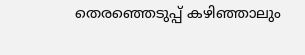തെരഞ്ഞെടുപ്പ് കഴിഞ്ഞാലും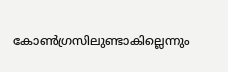കോൺഗ്രസിലുണ്ടാകില്ലെന്നും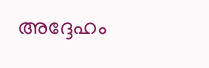അദ്ദേഹം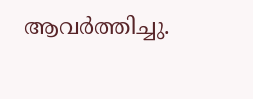ആവർത്തിച്ചു.